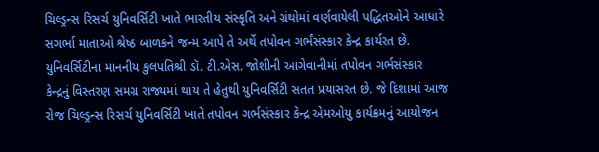ચિલ્ડ્રન્સ રિસર્ચ યુનિવર્સિટી ખાતે ભારતીય સંસ્કૃતિ અને ગ્રંથોમાં વર્ણવાયેલી પદ્ધિતઓને આધારે સગર્ભા માતાઓ શ્રેષ્ઠ બાળકને જન્મ આપે તે અર્થે તપોવન ગર્ભંસંસ્કાર કેન્દ્ર કાર્યરત છે. યુનિવર્સિટીના માનનીય કુલપતિશ્રી ડૉ. ટી.એસ. જોશીની આગેવાનીમાં તપોવન ગર્ભસંસ્કાર કેન્દ્રનું વિસ્તરણ સમગ્ર રાજ્યમાં થાય તે હેતુથી યુનિવર્સિટી સતત પ્રયાસરત છે. જે દિશામાં આજ રોજ ચિલ્ડ્રન્સ રિસર્ચ યુનિવર્સિટી ખાતે તપોવન ગર્ભસંસ્કાર કેન્દ્ર એમઓયુ કાર્યક્રમનું આયોજન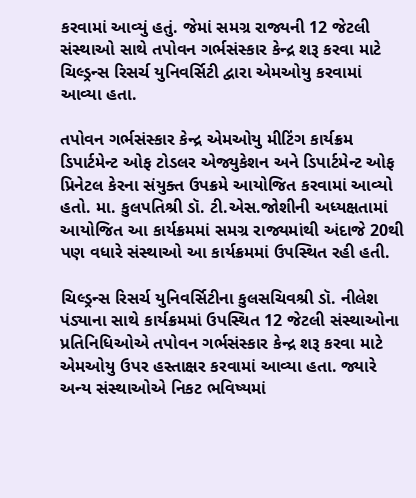કરવામાં આવ્યું હતું. જેમાં સમગ્ર રાજ્યની 12 જેટલી સંસ્થાઓ સાથે તપોવન ગર્ભસંસ્કાર કેન્દ્ર શરૂ કરવા માટે ચિલ્ડ્રન્સ રિસર્ચ યુનિવર્સિટી દ્વારા એમઓયુ કરવામાં આવ્યા હતા.

તપોવન ગર્ભસંસ્કાર કેન્દ્ર એમઓયુ મીટિંગ કાર્યક્રમ ડિપાર્ટમેન્ટ ઓફ ટોડલર એજ્યુકેશન અને ડિપાર્ટમેન્ટ ઓફ પ્રિનેટલ કેરના સંયુક્ત ઉપક્રમે આયોજિત કરવામાં આવ્યો હતો. મા. કુલપતિશ્રી ડૉ. ટી.એસ.જોશીની અધ્યક્ષતામાં આયોજિત આ કાર્યક્રમમાં સમગ્ર રાજ્યમાંથી અંદાજે 20થી પણ વધારે સંસ્થાઓ આ કાર્યક્રમમાં ઉપસ્થિત રહી હતી.

ચિલ્ડ્રન્સ રિસર્ચ યુનિવર્સિટીના કુલસચિવશ્રી ડૉ. નીલેશ પંડ્યાના સાથે કાર્યક્રમમાં ઉપસ્થિત 12 જેટલી સંસ્થાઓના પ્રતિનિધિઓએ તપોવન ગર્ભસંસ્કાર કેન્દ્ર શરૂ કરવા માટે એમઓયુ ઉપર હસ્તાક્ષર કરવામાં આવ્યા હતા. જ્યારે અન્ય સંસ્થાઓએ નિકટ ભવિષ્યમાં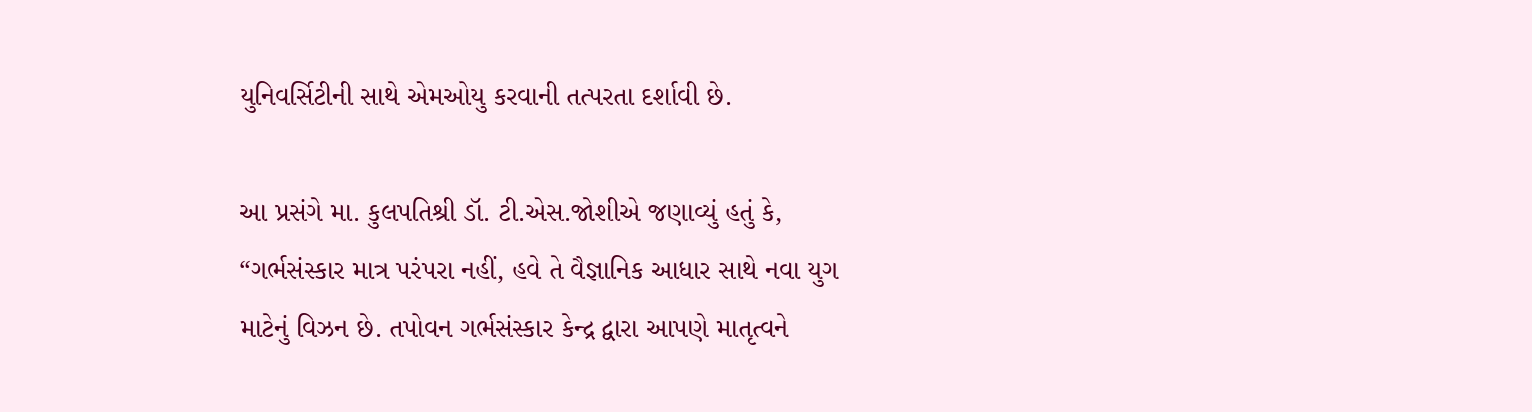યુનિવર્સિટીની સાથે એમઓયુ કરવાની તત્પરતા દર્શાવી છે.

આ પ્રસંગે મા. કુલપતિશ્રી ડૉ. ટી.એસ.જોશીએ જણાવ્યું હતું કે, “ગર્ભસંસ્કાર માત્ર પરંપરા નહીં, હવે તે વૈજ્ઞાનિક આધાર સાથે નવા યુગ માટેનું વિઝન છે. તપોવન ગર્ભસંસ્કાર કેન્દ્ર દ્વારા આપણે માતૃત્વને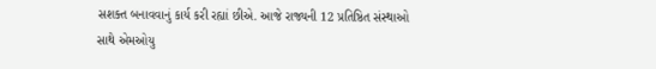સશક્ત બનાવવાનું કાર્ય કરી રહ્યાં છીએ. આજે રાજ્યની 12 પ્રતિષ્ઠિત સંસ્થાઓ સાથે એમઓયુ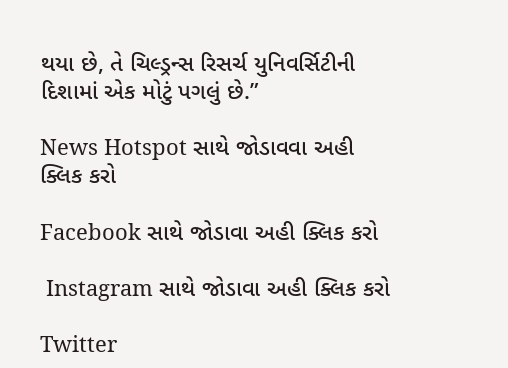થયા છે, તે ચિલ્ડ્રન્સ રિસર્ચ યુનિવર્સિટીની દિશામાં એક મોટું પગલું છે.”

News Hotspot સાથે જોડાવવા અહી ક્લિક કરો

Facebook સાથે જોડાવા અહી ક્લિક કરો

 Instagram સાથે જોડાવા અહી ક્લિક કરો

Twitter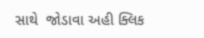સાથે  જોડાવા અહી ક્લિક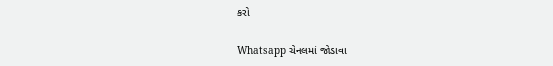કરો

Whatsapp ચેનલમાં જોડાવા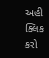અહી ક્લિક કરો